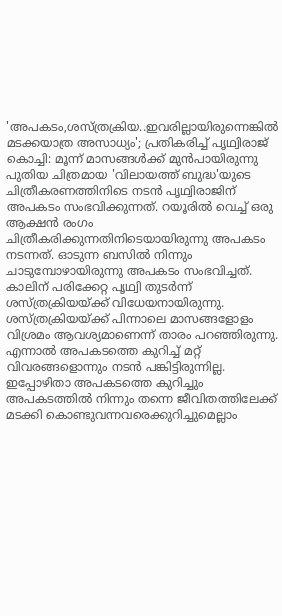'അപകടം,ശസ്ത്രക്രിയ..ഇവരില്ലായിരുന്നെങ്കിൽ മടക്കയാത്ര അസാധ്യം'; പ്രതികരിച്ച് പൃഥ്വിരാജ്
കൊച്ചി: മൂന്ന് മാസങ്ങൾക്ക് മുൻപായിരുന്നു പുതിയ ചിത്രമായ 'വിലായത്ത് ബുദ്ധ'യുടെ ചിത്രീകരണത്തിനിടെ നടൻ പൃഥ്വിരാജിന് അപകടം സംഭവിക്കുന്നത്. റയൂരിൽ വെച്ച് ഒരു ആക്ഷൻ രംഗം ചിത്രീകരിക്കുന്നതിനിടെയായിരുന്നു അപകടം നടന്നത്. ഓടുന്ന ബസിൽ നിന്നും ചാടുമ്പോഴായിരുന്നു അപകടം സംഭവിച്ചത്. കാലിന് പരിക്കേറ്റ പൃഥ്വി തുടർന്ന് ശസ്ത്രക്രിയയ്ക്ക് വിധേയനായിരുന്നു.
ശസ്ത്രക്രിയയ്ക്ക് പിന്നാലെ മാസങ്ങളോളം വിശ്രമം ആവശ്യമാണെന്ന് താരം പറഞ്ഞിരുന്നു. എന്നാൽ അപകടത്തെ കുറിച്ച് മറ്റ് വിവരങ്ങളൊന്നും നടൻ പങ്കിട്ടിരുന്നില്ല.
ഇപ്പോഴിതാ അപകടത്തെ കുറിച്ചും അപകടത്തിൽ നിന്നും തന്നെ ജീവിതത്തിലേക്ക് മടക്കി കൊണ്ടുവന്നവരെക്കുറിച്ചുമെല്ലാം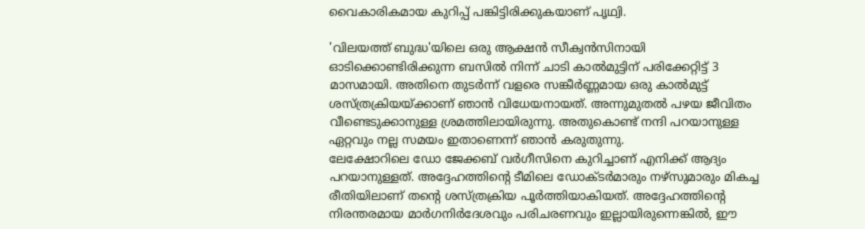വൈകാരികമായ കുറിപ്പ് പങ്കിട്ടിരിക്കുകയാണ് പൃഥ്വി.

'വിലയത്ത് ബുദ്ധ'യിലെ ഒരു ആക്ഷൻ സീക്വൻസിനായി ഓടിക്കൊണ്ടിരിക്കുന്ന ബസിൽ നിന്ന് ചാടി കാൽമുട്ടിന് പരിക്കേറ്റിട്ട് 3 മാസമായി. അതിനെ തുടർന്ന് വളരെ സങ്കീർണ്ണമായ ഒരു കാൽമുട്ട് ശസ്ത്രക്രിയയ്ക്കാണ് ഞാൻ വിധേയനായത്. അന്നുമുതൽ പഴയ ജീവിതം വീണ്ടെടുക്കാനുള്ള ശ്രമത്തിലായിരുന്നു. അതുകൊണ്ട് നന്ദി പറയാനുള്ള ഏറ്റവും നല്ല സമയം ഇതാണെന്ന് ഞാൻ കരുതുന്നു.
ലേക്ഷോറിലെ ഡോ ജേക്കബ് വർഗീസിനെ കുറിച്ചാണ് എനിക്ക് ആദ്യം പറയാനുള്ളത്. അദ്ദേഹത്തിന്റെ ടീമിലെ ഡോക്ടർമാരും നഴ്സുമാരും മികച്ച രീതിയിലാണ് തന്റെ ശസ്ത്രക്രിയ പൂർത്തിയാകിയത്. അദ്ദേഹത്തിന്റെ നിരന്തരമായ മാർഗനിർദേശവും പരിചരണവും ഇല്ലായിരുന്നെങ്കിൽ, ഈ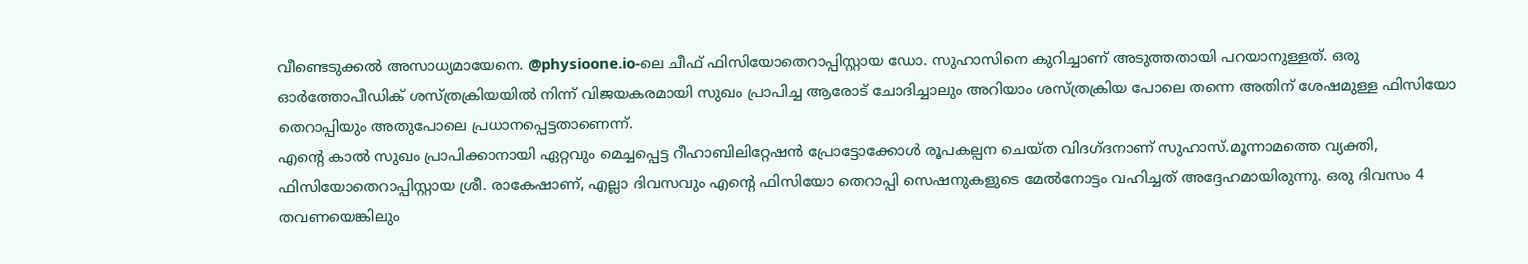വീണ്ടെടുക്കൽ അസാധ്യമായേനെ. @physioone.io-ലെ ചീഫ് ഫിസിയോതെറാപ്പിസ്റ്റായ ഡോ. സുഹാസിനെ കുറിച്ചാണ് അടുത്തതായി പറയാനുള്ളത്. ഒരു ഓർത്തോപീഡിക് ശസ്ത്രക്രിയയിൽ നിന്ന് വിജയകരമായി സുഖം പ്രാപിച്ച ആരോട് ചോദിച്ചാലും അറിയാം ശസ്ത്രക്രിയ പോലെ തന്നെ അതിന് ശേഷമുള്ള ഫിസിയോ തെറാപ്പിയും അതുപോലെ പ്രധാനപ്പെട്ടതാണെന്ന്.
എന്റെ കാൽ സുഖം പ്രാപിക്കാനായി ഏറ്റവും മെച്ചപ്പെട്ട റീഹാബിലിറ്റേഷൻ പ്രോട്ടോക്കോൾ രൂപകല്പന ചെയ്ത വിദഗ്ദനാണ് സുഹാസ്.മൂന്നാമത്തെ വ്യക്തി, ഫിസിയോതെറാപ്പിസ്റ്റായ ശ്രീ. രാകേഷാണ്, എല്ലാ ദിവസവും എന്റെ ഫിസിയോ തെറാപ്പി സെഷനുകളുടെ മേൽനോട്ടം വഹിച്ചത് അദ്ദേഹമായിരുന്നു. ഒരു ദിവസം 4 തവണയെങ്കിലും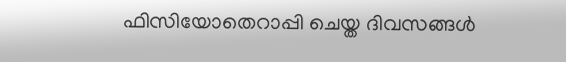ഫിസിയോതെറാപ്പി ചെയ്ത ദിവസങ്ങൾ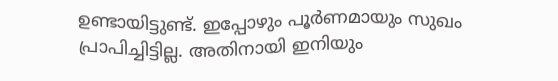ഉണ്ടായിട്ടുണ്ട്. ഇപ്പോഴും പൂർണമായും സുഖം പ്രാപിച്ചിട്ടില്ല. അതിനായി ഇനിയും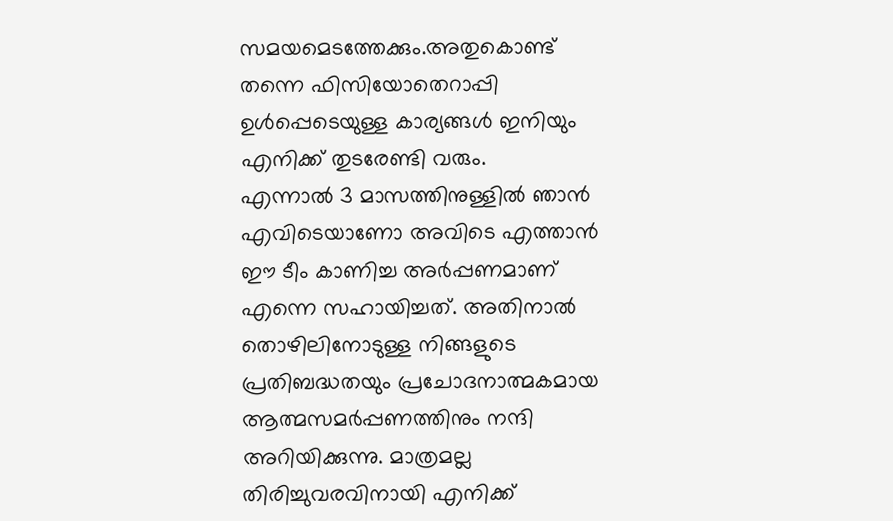സമയമെടത്തേക്കും.അതുകൊണ്ട് തന്നെ ഫിസിയോതെറാപ്പി ഉൾപ്പെടെയുള്ള കാര്യങ്ങൾ ഇനിയും എനിക്ക് തുടരേണ്ടി വരും.
എന്നാൽ 3 മാസത്തിനുള്ളിൽ ഞാൻ എവിടെയാണോ അവിടെ എത്താൻ ഈ ടീം കാണിച്ച അർപ്പണമാണ് എന്നെ സഹായിച്ചത്. അതിനാൽ തൊഴിലിനോടുള്ള നിങ്ങളുടെ പ്രതിബദ്ധതയും പ്രചോദനാത്മകമായ ആത്മസമർപ്പണത്തിനും നന്ദി അറിയിക്കുന്നു. മാത്രമല്ല തിരിച്ചുവരവിനായി എനിക്ക്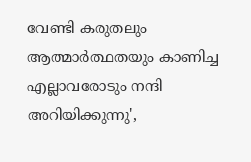വേണ്ടി കരുതലും ആത്മാർത്ഥതയും കാണിച്ച എല്ലാവരോടും നന്ദി അറിയിക്കുന്നു',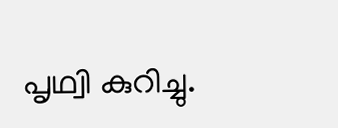പൃഥ്വി കുറിച്ചു.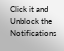Click it and Unblock the Notifications